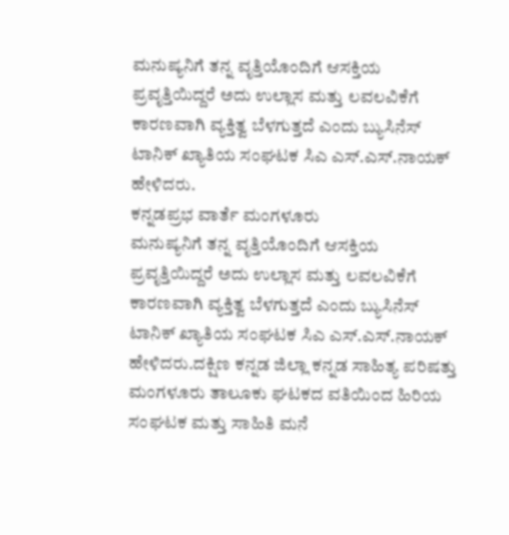ಮನುಷ್ಯನಿಗೆ ತನ್ನ ವೃತ್ತಿಯೊಂದಿಗೆ ಆಸಕ್ತಿಯ ಪ್ರವೃತ್ತಿಯಿದ್ದರೆ ಅದು ಉಲ್ಲಾಸ ಮತ್ತು ಲವಲವಿಕೆಗೆ ಕಾರಣವಾಗಿ ವ್ಯಕ್ತಿತ್ವ ಬೆಳಗುತ್ತದೆ ಎಂದು ಬ್ಯುಸಿನೆಸ್ ಟಾನಿಕ್ ಖ್ಯಾತಿಯ ಸಂಘಟಕ ಸಿಎ ಎಸ್.ಎಸ್.ನಾಯಕ್ ಹೇಳಿದರು.
ಕನ್ನಡಪ್ರಭ ವಾರ್ತೆ ಮಂಗಳೂರು
ಮನುಷ್ಯನಿಗೆ ತನ್ನ ವೃತ್ತಿಯೊಂದಿಗೆ ಆಸಕ್ತಿಯ ಪ್ರವೃತ್ತಿಯಿದ್ದರೆ ಅದು ಉಲ್ಲಾಸ ಮತ್ತು ಲವಲವಿಕೆಗೆ ಕಾರಣವಾಗಿ ವ್ಯಕ್ತಿತ್ವ ಬೆಳಗುತ್ತದೆ ಎಂದು ಬ್ಯುಸಿನೆಸ್ ಟಾನಿಕ್ ಖ್ಯಾತಿಯ ಸಂಘಟಕ ಸಿಎ ಎಸ್.ಎಸ್.ನಾಯಕ್ ಹೇಳಿದರು.ದಕ್ಷಿಣ ಕನ್ನಡ ಜಿಲ್ಲಾ ಕನ್ನಡ ಸಾಹಿತ್ಯ ಪರಿಷತ್ತು ಮಂಗಳೂರು ತಾಲೂಕು ಘಟಕದ ವತಿಯಿಂದ ಹಿರಿಯ ಸಂಘಟಕ ಮತ್ತು ಸಾಹಿತಿ ಮನೆ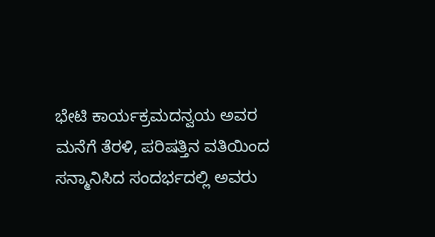ಭೇಟಿ ಕಾರ್ಯಕ್ರಮದನ್ವಯ ಅವರ ಮನೆಗೆ ತೆರಳಿ, ಪರಿಷತ್ತಿನ ವತಿಯಿಂದ ಸನ್ಮಾನಿಸಿದ ಸಂದರ್ಭದಲ್ಲಿ ಅವರು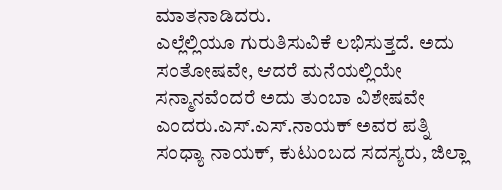ಮಾತನಾಡಿದರು.
ಎಲ್ಲೆಲ್ಲಿಯೂ ಗುರುತಿಸುವಿಕೆ ಲಭಿಸುತ್ತದೆ. ಅದು ಸಂತೋಷವೇ, ಆದರೆ ಮನೆಯಲ್ಲಿಯೇ ಸನ್ಮಾನವೆಂದರೆ ಅದು ತುಂಬಾ ವಿಶೇಷವೇ ಎಂದರು.ಎಸ್.ಎಸ್.ನಾಯಕ್ ಅವರ ಪತ್ನಿ ಸಂಧ್ಯಾ ನಾಯಕ್, ಕುಟುಂಬದ ಸದಸ್ಯರು, ಜಿಲ್ಲಾ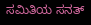ಸಮಿತಿಯ ಸನತ್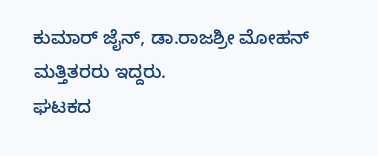ಕುಮಾರ್ ಜೈನ್, ಡಾ.ರಾಜಶ್ರೀ ಮೋಹನ್ ಮತ್ತಿತರರು ಇದ್ದರು.
ಘಟಕದ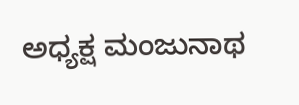ಅಧ್ಯಕ್ಷ ಮಂಜುನಾಥ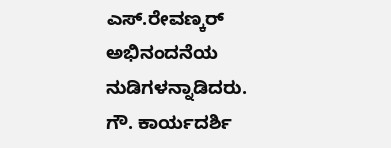ಎಸ್.ರೇವಣ್ಕರ್ ಅಭಿನಂದನೆಯ ನುಡಿಗಳನ್ನಾಡಿದರು. ಗೌ. ಕಾರ್ಯದರ್ಶಿ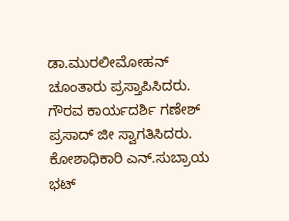ಡಾ.ಮುರಲೀಮೋಹನ್ ಚೂಂತಾರು ಪ್ರಸ್ತಾಪಿಸಿದರು. ಗೌರವ ಕಾರ್ಯದರ್ಶಿ ಗಣೇಶ್ ಪ್ರಸಾದ್ ಜೀ ಸ್ವಾಗತಿಸಿದರು. ಕೋಶಾಧಿಕಾರಿ ಎನ್.ಸುಬ್ರಾಯ ಭಟ್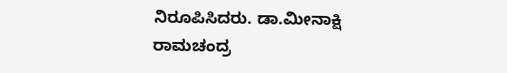ನಿರೂಪಿಸಿದರು. ಡಾ.ಮೀನಾಕ್ಷಿ ರಾಮಚಂದ್ರ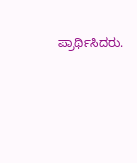ಪ್ರಾರ್ಥಿಸಿದರು.